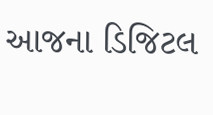આજના ડિજિટલ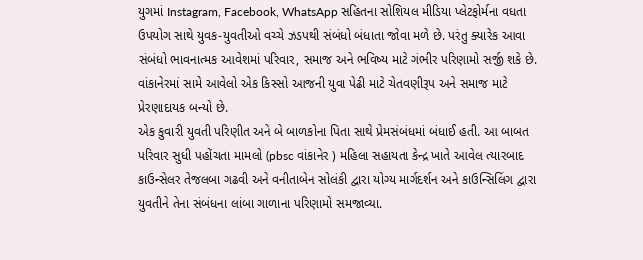યુગમાં Instagram, Facebook, WhatsApp સહિતના સોશિયલ મીડિયા પ્લેટફોર્મના વધતા ઉપયોગ સાથે યુવક-યુવતીઓ વચ્ચે ઝડપથી સંબંધો બંધાતા જોવા મળે છે. પરંતુ ક્યારેક આવા સંબંધો ભાવનાત્મક આવેશમાં પરિવાર, સમાજ અને ભવિષ્ય માટે ગંભીર પરિણામો સર્જી શકે છે. વાંકાનેરમાં સામે આવેલો એક કિસ્સો આજની યુવા પેઢી માટે ચેતવણીરૂપ અને સમાજ માટે પ્રેરણાદાયક બન્યો છે.
એક કુવારી યુવતી પરિણીત અને બે બાળકોના પિતા સાથે પ્રેમસંબંધમાં બંધાઈ હતી. આ બાબત પરિવાર સુધી પહોંચતા મામલો (pbsc વાંકાનેર ) મહિલા સહાયતા કેન્દ્ર ખાતે આવેલ ત્યારબાદ કાઉન્સેલર તેજલબા ગઢવી અને વનીતાબેન સોલંકી દ્વારા યોગ્ય માર્ગદર્શન અને કાઉન્સિલિંગ દ્વારા યુવતીને તેના સંબંધના લાંબા ગાળાના પરિણામો સમજાવ્યા.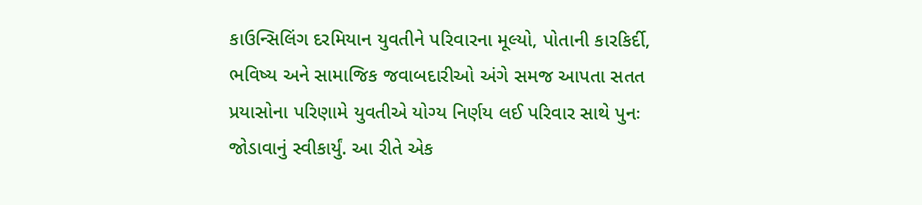કાઉન્સિલિંગ દરમિયાન યુવતીને પરિવારના મૂલ્યો, પોતાની કારકિર્દી, ભવિષ્ય અને સામાજિક જવાબદારીઓ અંગે સમજ આપતા સતત પ્રયાસોના પરિણામે યુવતીએ યોગ્ય નિર્ણય લઈ પરિવાર સાથે પુનઃ જોડાવાનું સ્વીકાર્યું. આ રીતે એક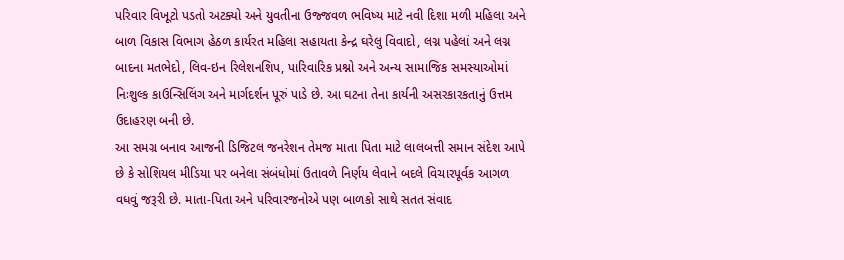પરિવાર વિખૂટો પડતો અટક્યો અને યુવતીના ઉજ્જવળ ભવિષ્ય માટે નવી દિશા મળી મહિલા અને બાળ વિકાસ વિભાગ હેઠળ કાર્યરત મહિલા સહાયતા કેન્દ્ર ઘરેલુ વિવાદો, લગ્ન પહેલાં અને લગ્ન બાદના મતભેદો, લિવ-ઇન રિલેશનશિપ, પારિવારિક પ્રશ્નો અને અન્ય સામાજિક સમસ્યાઓમાં નિઃશુલ્ક કાઉન્સિલિંગ અને માર્ગદર્શન પૂરું પાડે છે. આ ઘટના તેના કાર્યની અસરકારકતાનું ઉત્તમ ઉદાહરણ બની છે.
આ સમગ્ર બનાવ આજની ડિજિટલ જનરેશન તેમજ માતા પિતા માટે લાલબત્તી સમાન સંદેશ આપે છે કે સોશિયલ મીડિયા પર બનેલા સંબંધોમાં ઉતાવળે નિર્ણય લેવાને બદલે વિચારપૂર્વક આગળ વધવું જરૂરી છે. માતા-પિતા અને પરિવારજનોએ પણ બાળકો સાથે સતત સંવાદ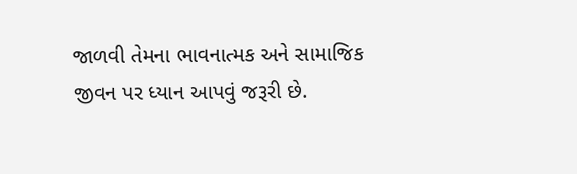જાળવી તેમના ભાવનાત્મક અને સામાજિક જીવન પર ધ્યાન આપવું જરૂરી છે.